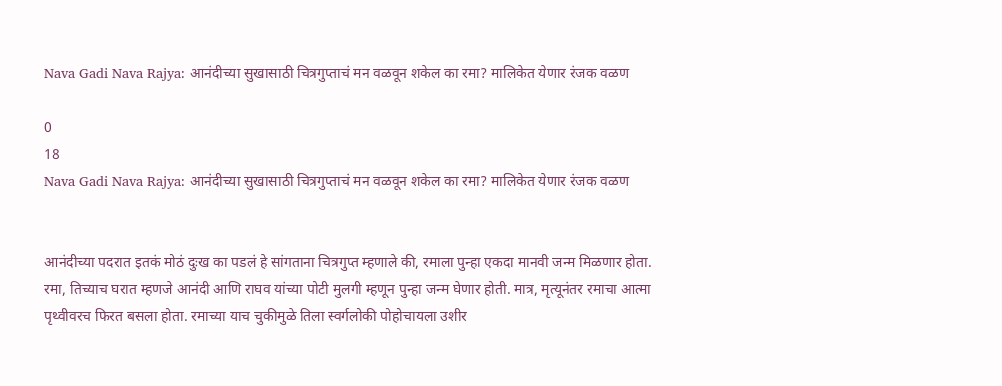Nava Gadi Nava Rajya: आनंदीच्या सुखासाठी चित्रगुप्ताचं मन वळवून शकेल का रमा? मालिकेत येणार रंजक वळण

0
18
Nava Gadi Nava Rajya: आनंदीच्या सुखासाठी चित्रगुप्ताचं मन वळवून शकेल का रमा? मालिकेत येणार रंजक वळण


आनंदीच्या पदरात इतकं मोठं दुःख का पडलं हे सांगताना चित्रगुप्त म्हणाले की, रमाला पुन्हा एकदा मानवी जन्म मिळणार होता. रमा, तिच्याच घरात म्हणजे आनंदी आणि राघव यांच्या पोटी मुलगी म्हणून पुन्हा जन्म घेणार होती. मात्र, मृत्यूनंतर रमाचा आत्मा पृथ्वीवरच फिरत बसला होता. रमाच्या याच चुकीमुळे तिला स्वर्गलोकी पोहोचायला उशीर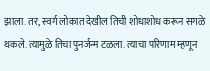झाला. तर, स्वर्ग लोकात देखील तिची शोधाशोध करून सगळे थकले. त्यामुळे तिचा पुनर्जन्म टळला. त्याचा परिणाम म्हणून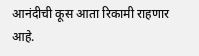आनंदीची कूस आता रिकामी राहणार आहे.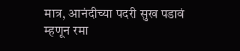मात्र, आनंदीच्या पदरी सुख पडावं म्हणून रमा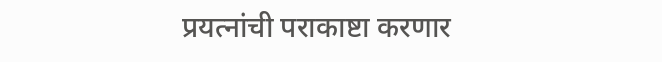प्रयत्नांची पराकाष्टा करणार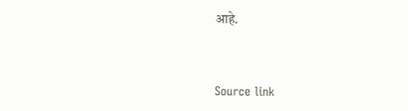आहे.



Source link